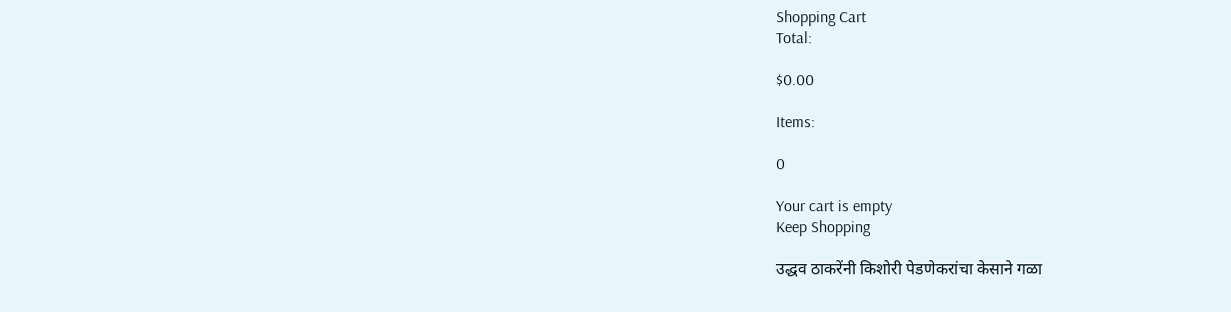Shopping Cart
Total:

$0.00

Items:

0

Your cart is empty
Keep Shopping

उद्धव ठाकरेंनी किशोरी पेडणेकरांचा केसाने गळा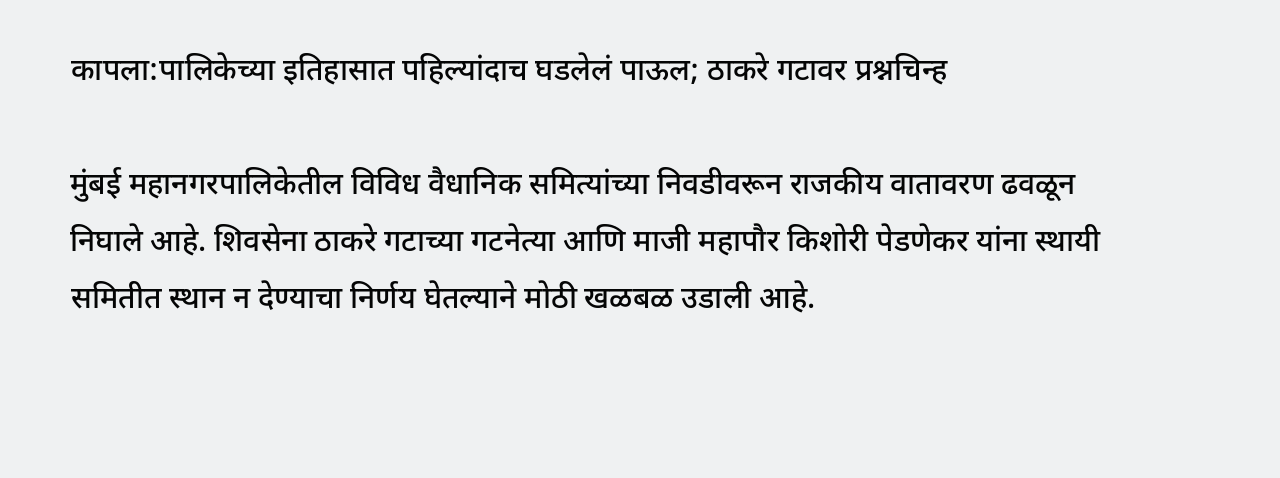कापला:पालिकेच्या इतिहासात पहिल्यांदाच घडलेलं पाऊल; ठाकरे गटावर प्रश्नचिन्ह

मुंबई महानगरपालिकेतील विविध वैधानिक समित्यांच्या निवडीवरून राजकीय वातावरण ढवळून निघाले आहे. शिवसेना ठाकरे गटाच्या गटनेत्या आणि माजी महापौर किशोरी पेडणेकर यांना स्थायी समितीत स्थान न देण्याचा निर्णय घेतल्याने मोठी खळबळ उडाली आहे.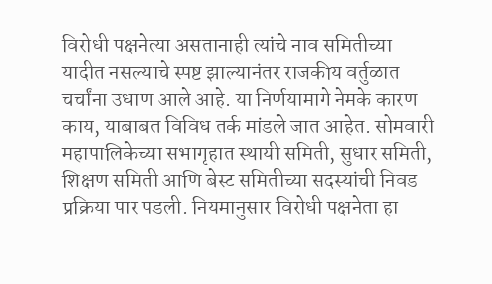विरोधी पक्षनेत्या असतानाही त्यांचे नाव समितीच्या यादीत नसल्याचे स्पष्ट झाल्यानंतर राजकीय वर्तुळात चर्चांना उधाण आले आहे. या निर्णयामागे नेमके कारण काय, याबाबत विविध तर्क मांडले जात आहेत. सोमवारी महापालिकेच्या सभागृहात स्थायी समिती, सुधार समिती, शिक्षण समिती आणि बेस्ट समितीच्या सदस्यांची निवड प्रक्रिया पार पडली. नियमानुसार विरोधी पक्षनेता हा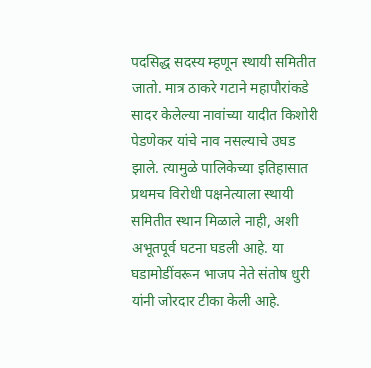पदसिद्ध सदस्य म्हणून स्थायी समितीत जातो. मात्र ठाकरे गटाने महापौरांकडे सादर केलेल्या नावांच्या यादीत किशोरी पेडणेकर यांचे नाव नसल्याचे उघड झाले. त्यामुळे पालिकेच्या इतिहासात प्रथमच विरोधी पक्षनेत्याला स्थायी समितीत स्थान मिळाले नाही, अशी अभूतपूर्व घटना घडली आहे. या घडामोडींवरून भाजप नेते संतोष धुरी यांनी जोरदार टीका केली आहे.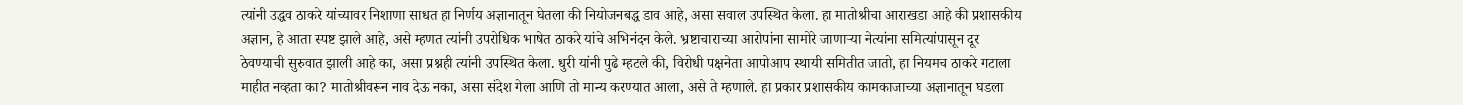त्यांनी उद्धव ठाकरे यांच्यावर निशाणा साधत हा निर्णय अज्ञानातून घेतला की नियोजनबद्ध डाव आहे, असा सवाल उपस्थित केला. हा मातोश्रीचा आराखडा आहे की प्रशासकीय अज्ञान, हे आता स्पष्ट झाले आहे, असे म्हणत त्यांनी उपरोधिक भाषेत ठाकरे यांचे अभिनंदन केले. भ्रष्टाचाराच्या आरोपांना सामोरे जाणाऱ्या नेत्यांना समित्यांपासून दूर ठेवण्याची सुरुवात झाली आहे का, असा प्रश्नही त्यांनी उपस्थित केला. धुरी यांनी पुढे म्हटले की, विरोधी पक्षनेता आपोआप स्थायी समितीत जातो, हा नियमच ठाकरे गटाला माहीत नव्हता का? मातोश्रीवरून नाव देऊ नका, असा संदेश गेला आणि तो मान्य करण्यात आला, असे ते म्हणाले. हा प्रकार प्रशासकीय कामकाजाच्या अज्ञानातून घडला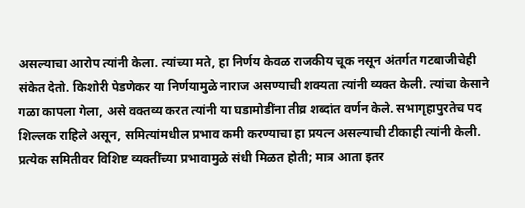असल्याचा आरोप त्यांनी केला. त्यांच्या मते, हा निर्णय केवळ राजकीय चूक नसून अंतर्गत गटबाजीचेही संकेत देतो. किशोरी पेडणेकर या निर्णयामुळे नाराज असण्याची शक्यता त्यांनी व्यक्त केली. त्यांचा केसाने गळा कापला गेला, असे वक्तव्य करत त्यांनी या घडामोडींना तीव्र शब्दांत वर्णन केले. सभागृहापुरतेच पद शिल्लक राहिले असून, समित्यांमधील प्रभाव कमी करण्याचा हा प्रयत्न असल्याची टीकाही त्यांनी केली. प्रत्येक समितीवर विशिष्ट व्यक्तींच्या प्रभावामुळे संधी मिळत होती; मात्र आता इतर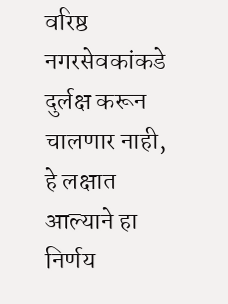वरिष्ठ नगरसेवकांकडे दुर्लक्ष करून चालणार नाही, हे लक्षात आल्याने हा निर्णय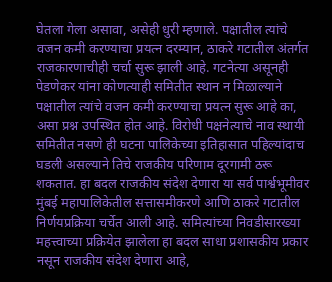घेतला गेला असावा, असेही धुरी म्हणाले. पक्षातील त्यांचे वजन कमी करण्याचा प्रयत्न दरम्यान, ठाकरे गटातील अंतर्गत राजकारणाचीही चर्चा सुरू झाली आहे. गटनेत्या असूनही पेडणेकर यांना कोणत्याही समितीत स्थान न मिळाल्याने पक्षातील त्यांचे वजन कमी करण्याचा प्रयत्न सुरू आहे का, असा प्रश्न उपस्थित होत आहे. विरोधी पक्षनेत्याचे नाव स्थायी समितीत नसणे ही घटना पालिकेच्या इतिहासात पहिल्यांदाच घडली असल्याने तिचे राजकीय परिणाम दूरगामी ठरू शकतात. हा बदल राजकीय संदेश देणारा या सर्व पार्श्वभूमीवर मुंबई महापालिकेतील सत्तासमीकरणे आणि ठाकरे गटातील निर्णयप्रक्रिया चर्चेत आली आहे. समित्यांच्या निवडीसारख्या महत्त्वाच्या प्रक्रियेत झालेला हा बदल साधा प्रशासकीय प्रकार नसून राजकीय संदेश देणारा आहे,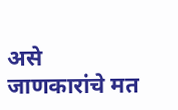असे जाणकारांचे मत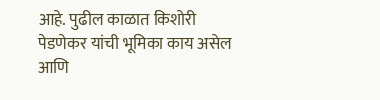आहे. पुढील काळात किशोरी पेडणेकर यांची भूमिका काय असेल आणि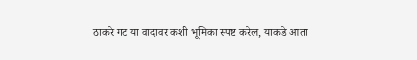ठाकरे गट या वादावर कशी भूमिका स्पष्ट करेल, याकडे आता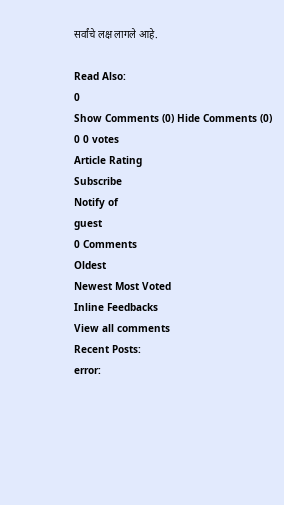सर्वांचे लक्ष लागले आहे.

Read Also:
0
Show Comments (0) Hide Comments (0)
0 0 votes
Article Rating
Subscribe
Notify of
guest
0 Comments
Oldest
Newest Most Voted
Inline Feedbacks
View all comments
Recent Posts:
error: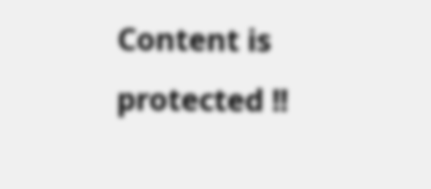Content is protected !!